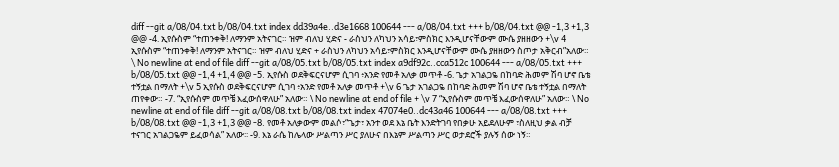diff --git a/08/04.txt b/08/04.txt index dd39a4e..d3e1668 100644 --- a/08/04.txt +++ b/08/04.txt @@ -1,3 +1,3 @@ -4. ኢየሱስም “ተጠንቀቅ! ለማንም አትናገር። ዝም ብለህ ሂድና - ራስህን ለካህን አሳይ፣ምስክር እንዲሆናቸውም ሙሴ ያዘዘውን +\v 4 ኢየሱስም “ተጠንቀቅ! ለማንም አትናገር። ዝም ብለህ ሂድና + ራስህን ለካህን አሳይ፣ምስክር እንዲሆናቸውም ሙሴ ያዘዘውን ስጦታ አቅርብ”አለው። \ No newline at end of file diff --git a/08/05.txt b/08/05.txt index a9df92c..cca512c 100644 --- a/08/05.txt +++ b/08/05.txt @@ -1,4 +1,4 @@ -5. ኢየሱስ ወደቅፍርናሆም ሲገባ ፥አንድ የመቶ አለቃ መጥቶ -6. ጌታ አገልጋዬ በከባድ ሕመም ሽባ ሆኖ ቤቴ ተኝቷል በማለት +\v 5 ኢየሱስ ወደቅፍርናሆም ሲገባ ፥አንድ የመቶ አለቃ መጥቶ +\v 6 ጌታ አገልጋዬ በከባድ ሕመም ሽባ ሆኖ ቤቴ ተኝቷል በማለት ጠየቀው። -7. “ኢየሱስም መጥቼ እፈውሰዋለሁ” አለው። \ No newline at end of file + \v 7 “ኢየሱስም መጥቼ እፈውሰዋለሁ” አለው። \ No newline at end of file diff --git a/08/08.txt b/08/08.txt index 47074e0..dc43a46 100644 --- a/08/08.txt +++ b/08/08.txt @@ -1,3 +1,3 @@ -8. የመቶ አለቃውም መልሶ፣“ጌታ፣ አንተ ወደ እኔ ቤት እንድትገባ የበቃሁ አይደለሁም ፣ስለዚህ ቃል ብቻ ተናገር አገልጋዬም ይፈወሳል” አለው፡፡ -9. እኔ ራሴ ከሌላው ሥልጣን ሥር ያለሁና በእኔም ሥልጣን ሥር ወታደሮች ያሉኝ ሰው ነኝ።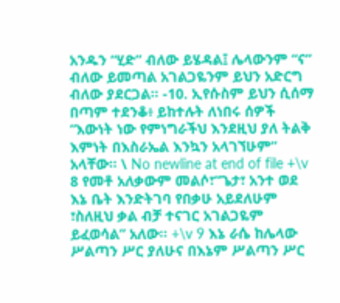አንዱን “ሂድ” ብለው ይሄዳል፤ ሌላውንም “ና” ብለው ይመጣል አገልጋዬንም ይህን አድርግ ብለው ያደርጋል፡፡ -10. ኢየሱስም ይህን ሲሰማ በጣም ተደንቆ፥ ይከተሉት ለነበሩ ሰዎች “እውነት ነው የምነግራችህ እንደዚህ ያለ ትልቅ እምነት በእስራኤል እንኳን አላገኘሁም” አላቸው፡፡ \ No newline at end of file +\v 8 የመቶ አለቃውም መልሶ፣“ጌታ፣ አንተ ወደ እኔ ቤት እንድትገባ የበቃሁ አይደለሁም ፣ስለዚህ ቃል ብቻ ተናገር አገልጋዬም ይፈወሳል” አለው፡፡ +\v 9 እኔ ራሴ ከሌላው ሥልጣን ሥር ያለሁና በእኔም ሥልጣን ሥር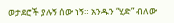ወታደሮች ያሉኝ ሰው ነኝ። አንዱን “ሂድ” ብለው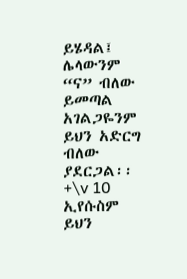ይሄዳል፤ ሌላውንም “ና” ብለው ይመጣል አገልጋዬንም ይህን አድርግ ብለው ያደርጋል፡፡ +\v 10 ኢየሱስም ይህን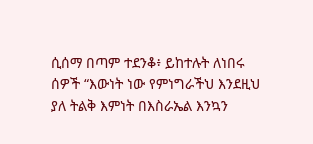ሲሰማ በጣም ተደንቆ፥ ይከተሉት ለነበሩ ሰዎች “እውነት ነው የምነግራችህ እንደዚህ ያለ ትልቅ እምነት በእስራኤል እንኳን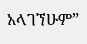አላገኘሁም”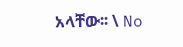አላቸው፡፡ \ No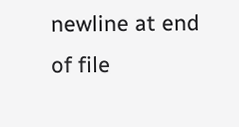newline at end of file